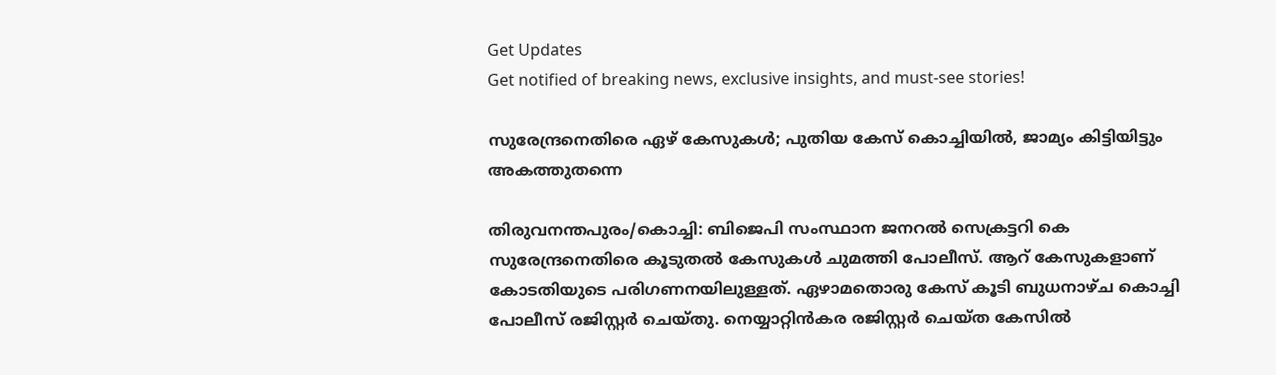Get Updates
Get notified of breaking news, exclusive insights, and must-see stories!

സുരേന്ദ്രനെതിരെ ഏഴ് കേസുകള്‍; പുതിയ കേസ് കൊച്ചിയില്‍, ജാമ്യം കിട്ടിയിട്ടും അകത്തുതന്നെ

തിരുവനന്തപുരം/കൊച്ചി: ബിജെപി സംസ്ഥാന ജനറല്‍ സെക്രട്ടറി കെ സുരേന്ദ്രനെതിരെ കൂടുതല്‍ കേസുകള്‍ ചുമത്തി പോലീസ്. ആറ് കേസുകളാണ് കോടതിയുടെ പരിഗണനയിലുള്ളത്. ഏഴാമതൊരു കേസ് കൂടി ബുധനാഴ്ച കൊച്ചി പോലീസ് രജിസ്റ്റര്‍ ചെയ്തു. നെയ്യാറ്റിന്‍കര രജിസ്റ്റര്‍ ചെയ്ത കേസില്‍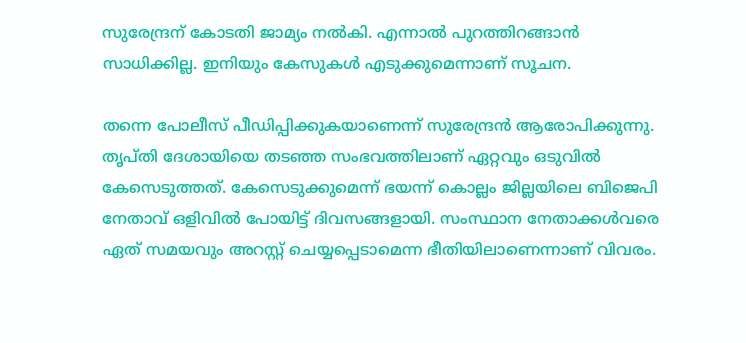സുരേന്ദ്രന് കോടതി ജാമ്യം നല്‍കി. എന്നാല്‍ പുറത്തിറങ്ങാന്‍ സാധിക്കില്ല. ഇനിയും കേസുകള്‍ എടുക്കുമെന്നാണ് സൂചന.

തന്നെ പോലീസ് പീഡിപ്പിക്കുകയാണെന്ന് സുരേന്ദ്രന്‍ ആരോപിക്കുന്നു. തൃപ്തി ദേശായിയെ തടഞ്ഞ സംഭവത്തിലാണ് ഏറ്റവും ഒടുവില്‍ കേസെടുത്തത്. കേസെടുക്കുമെന്ന് ഭയന്ന് കൊല്ലം ജില്ലയിലെ ബിജെപി നേതാവ് ഒളിവില്‍ പോയിട്ട് ദിവസങ്ങളായി. സംസ്ഥാന നേതാക്കള്‍വരെ ഏത് സമയവും അറസ്റ്റ് ചെയ്യപ്പെടാമെന്ന ഭീതിയിലാണെന്നാണ് വിവരം.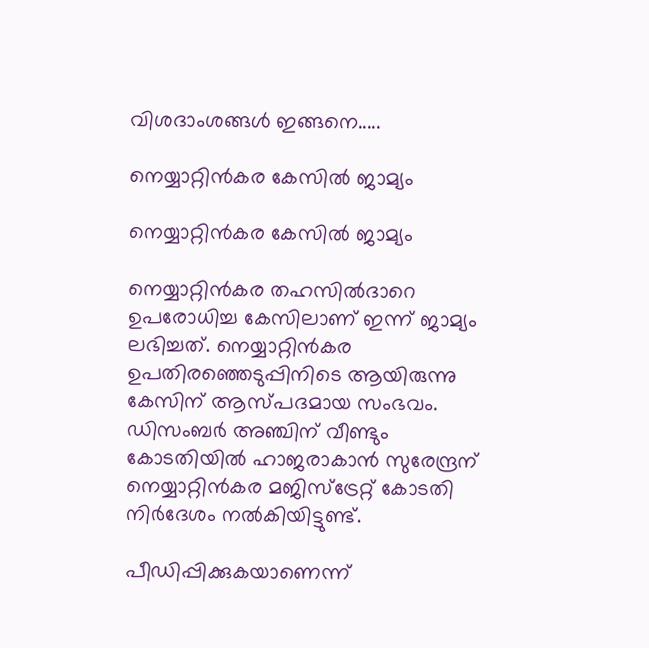വിശദാംശങ്ങള്‍ ഇങ്ങനെ.....

നെയ്യാറ്റിന്‍കര കേസില്‍ ജാമ്യം

നെയ്യാറ്റിന്‍കര കേസില്‍ ജാമ്യം

നെയ്യാറ്റിന്‍കര തഹസില്‍ദാറെ ഉപരോധിച്ച കേസിലാണ് ഇന്ന് ജാമ്യം ലഭിച്ചത്. നെയ്യാറ്റിന്‍കര ഉപതിരഞ്ഞെടുപ്പിനിടെ ആയിരുന്നു കേസിന് ആസ്പദമായ സംഭവം. ഡിസംബര്‍ അഞ്ചിന് വീണ്ടും കോടതിയില്‍ ഹാജരാകാന്‍ സുരേന്ദ്രന് നെയ്യാറ്റിന്‍കര മജിസ്‌ട്രേറ്റ് കോടതി നിര്‍ദേശം നല്‍കിയിട്ടുണ്ട്.

പീഡിപ്പിക്കുകയാണെന്ന്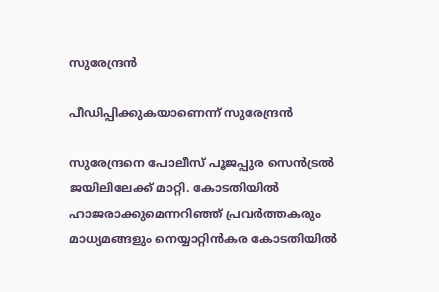സുരേന്ദ്രന്‍

പീഡിപ്പിക്കുകയാണെന്ന് സുരേന്ദ്രന്‍

സുരേന്ദ്രനെ പോലീസ് പൂജപ്പുര സെന്‍ട്രല്‍ ജയിലിലേക്ക് മാറ്റി. കോടതിയില്‍ ഹാജരാക്കുമെന്നറിഞ്ഞ് പ്രവര്‍ത്തകരും മാധ്യമങ്ങളും നെയ്യാറ്റിന്‍കര കോടതിയില്‍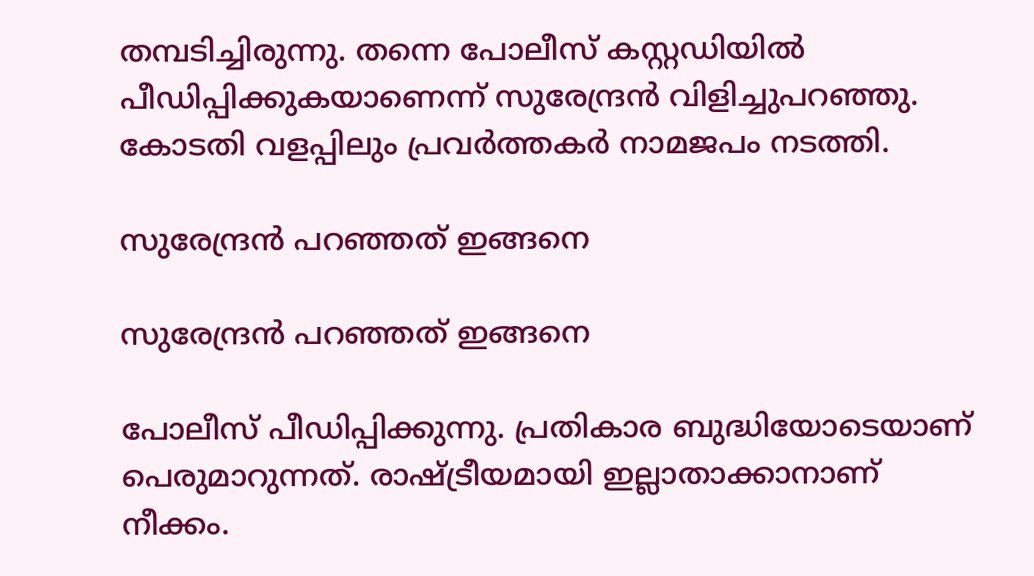തമ്പടിച്ചിരുന്നു. തന്നെ പോലീസ് കസ്റ്റഡിയില്‍ പീഡിപ്പിക്കുകയാണെന്ന് സുരേന്ദ്രന്‍ വിളിച്ചുപറഞ്ഞു. കോടതി വളപ്പിലും പ്രവര്‍ത്തകര്‍ നാമജപം നടത്തി.

സുരേന്ദ്രന്‍ പറഞ്ഞത് ഇങ്ങനെ

സുരേന്ദ്രന്‍ പറഞ്ഞത് ഇങ്ങനെ

പോലീസ് പീഡിപ്പിക്കുന്നു. പ്രതികാര ബുദ്ധിയോടെയാണ് പെരുമാറുന്നത്. രാഷ്ട്രീയമായി ഇല്ലാതാക്കാനാണ് നീക്കം.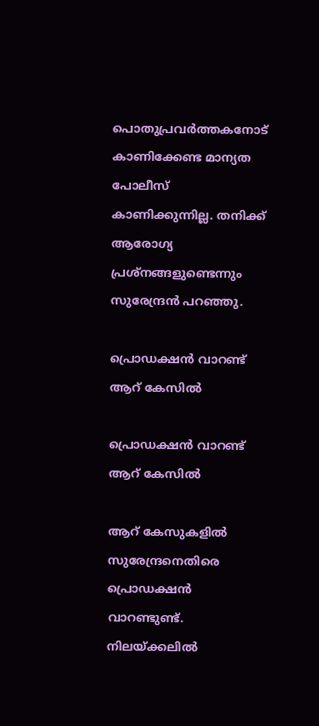പൊതുപ്രവര്‍ത്തകനോട് കാണിക്കേണ്ട മാന്യത പോലീസ് കാണിക്കുന്നില്ല. തനിക്ക് ആരോഗ്യ പ്രശ്‌നങ്ങളുണ്ടെന്നും സുരേന്ദ്രന്‍ പറഞ്ഞു.

പ്രൊഡക്ഷന്‍ വാറണ്ട് ആറ് കേസില്‍

പ്രൊഡക്ഷന്‍ വാറണ്ട് ആറ് കേസില്‍

ആറ് കേസുകളില്‍ സുരേന്ദ്രനെതിരെ പ്രൊഡക്ഷന്‍ വാറണ്ടുണ്ട്. നിലയ്ക്കലില്‍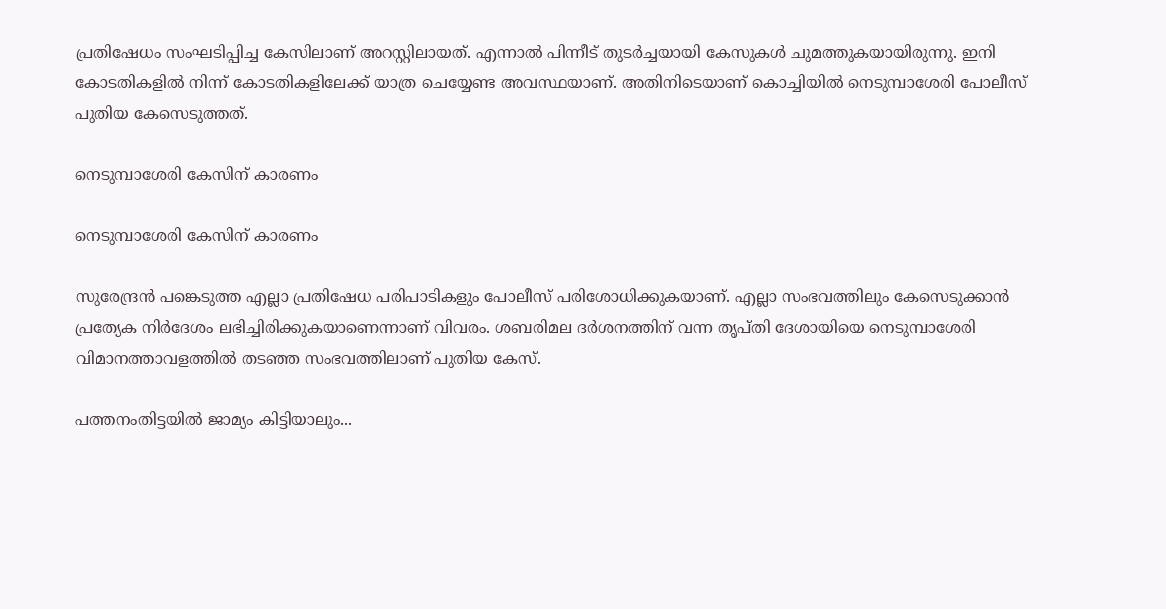പ്രതിഷേധം സംഘടിപ്പിച്ച കേസിലാണ് അറസ്റ്റിലായത്. എന്നാല്‍ പിന്നീട് തുടര്‍ച്ചയായി കേസുകള്‍ ചുമത്തുകയായിരുന്നു. ഇനി കോടതികളില്‍ നിന്ന് കോടതികളിലേക്ക് യാത്ര ചെയ്യേണ്ട അവസ്ഥയാണ്. അതിനിടെയാണ് കൊച്ചിയില്‍ നെടുമ്പാശേരി പോലീസ് പുതിയ കേസെടുത്തത്.

നെടുമ്പാശേരി കേസിന് കാരണം

നെടുമ്പാശേരി കേസിന് കാരണം

സുരേന്ദ്രന്‍ പങ്കെടുത്ത എല്ലാ പ്രതിഷേധ പരിപാടികളും പോലീസ് പരിശോധിക്കുകയാണ്. എല്ലാ സംഭവത്തിലും കേസെടുക്കാന്‍ പ്രത്യേക നിര്‍ദേശം ലഭിച്ചിരിക്കുകയാണെന്നാണ് വിവരം. ശബരിമല ദര്‍ശനത്തിന് വന്ന തൃപ്തി ദേശായിയെ നെടുമ്പാശേരി വിമാനത്താവളത്തില്‍ തടഞ്ഞ സംഭവത്തിലാണ് പുതിയ കേസ്.

പത്തനംതിട്ടയില്‍ ജാമ്യം കിട്ടിയാലും...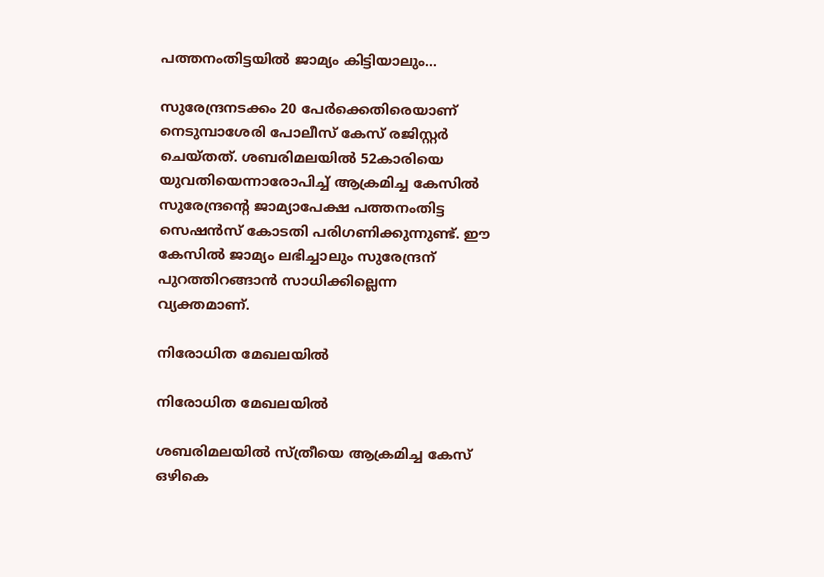പത്തനംതിട്ടയില്‍ ജാമ്യം കിട്ടിയാലും...

സുരേന്ദ്രനടക്കം 20 പേര്‍ക്കെതിരെയാണ് നെടുമ്പാശേരി പോലീസ് കേസ് രജിസ്റ്റര്‍ ചെയ്തത്. ശബരിമലയില്‍ 52കാരിയെ യുവതിയെന്നാരോപിച്ച് ആക്രമിച്ച കേസില്‍ സുരേന്ദ്രന്റെ ജാമ്യാപേക്ഷ പത്തനംതിട്ട സെഷന്‍സ് കോടതി പരിഗണിക്കുന്നുണ്ട്. ഈ കേസില്‍ ജാമ്യം ലഭിച്ചാലും സുരേന്ദ്രന് പുറത്തിറങ്ങാന്‍ സാധിക്കില്ലെന്ന വ്യക്തമാണ്.

നിരോധിത മേഖലയില്‍

നിരോധിത മേഖലയില്‍

ശബരിമലയില്‍ സ്ത്രീയെ ആക്രമിച്ച കേസ് ഒഴികെ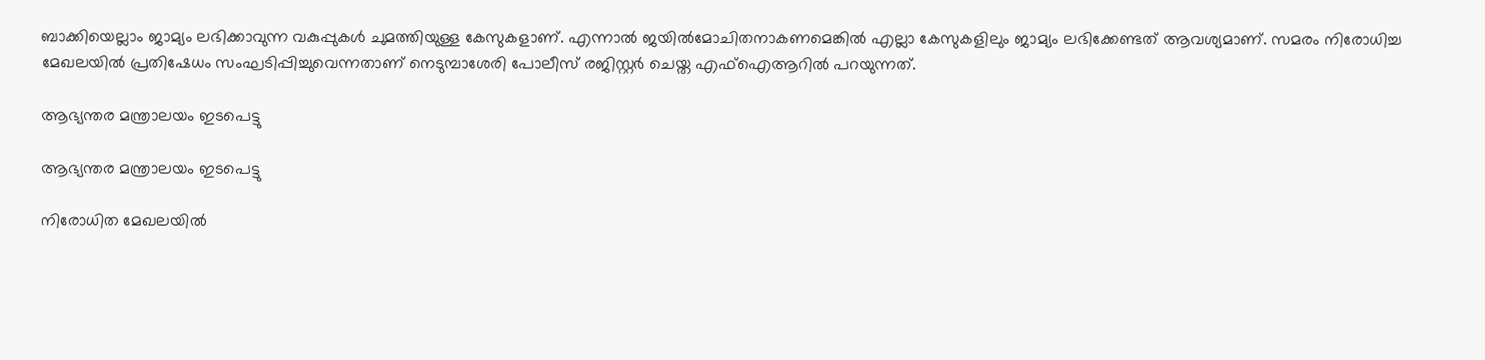ബാക്കിയെല്ലാം ജാമ്യം ലഭിക്കാവുന്ന വകുപ്പുകള്‍ ചുമത്തിയുള്ള കേസുകളാണ്. എന്നാല്‍ ജയില്‍മോചിതനാകണമെങ്കില്‍ എല്ലാ കേസുകളിലും ജാമ്യം ലഭിക്കേണ്ടത് ആവശ്യമാണ്. സമരം നിരോധിച്ച മേഖലയില്‍ പ്രതിഷേധം സംഘടിപ്പിച്ചുവെന്നതാണ് നെടുമ്പാശേരി പോലീസ് രജിസ്റ്റര്‍ ചെയ്ത എഫ്‌ഐആറില്‍ പറയുന്നത്.

ആഭ്യന്തര മന്ത്രാലയം ഇടപെട്ടു

ആഭ്യന്തര മന്ത്രാലയം ഇടപെട്ടു

നിരോധിത മേഖലയില്‍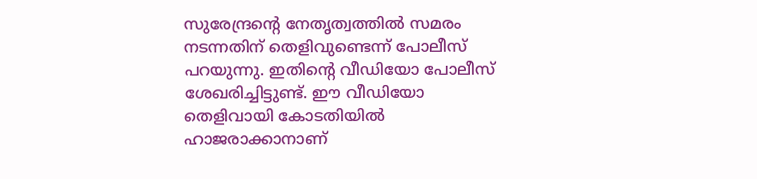സുരേന്ദ്രന്റെ നേതൃത്വത്തില്‍ സമരം നടന്നതിന് തെളിവുണ്ടെന്ന് പോലീസ് പറയുന്നു. ഇതിന്റെ വീഡിയോ പോലീസ് ശേഖരിച്ചിട്ടുണ്ട്. ഈ വീഡിയോ തെളിവായി കോടതിയില്‍ ഹാജരാക്കാനാണ്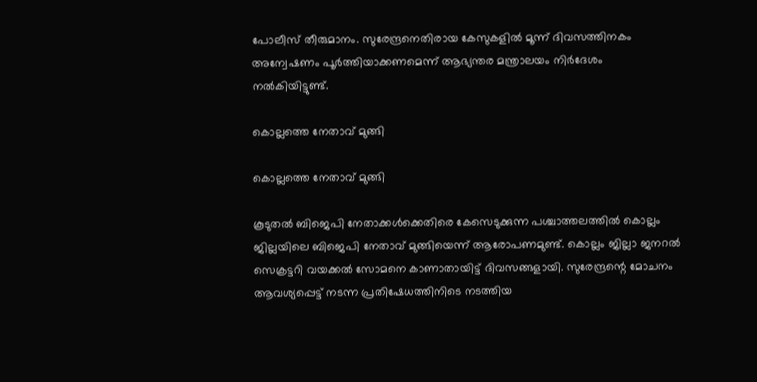പോലീസ് തീരുമാനം. സുരേന്ദ്രനെതിരായ കേസുകളില്‍ മൂന്ന് ദിവസത്തിനകം അന്വേഷണം പൂര്‍ത്തിയാക്കണമെന്ന് ആഭ്യന്തര മന്ത്രാലയം നിര്‍ദേശം നല്‍കിയിട്ടുണ്ട്.

കൊല്ലത്തെ നേതാവ് മുങ്ങി

കൊല്ലത്തെ നേതാവ് മുങ്ങി

കൂടുതല്‍ ബിജെപി നേതാക്കള്‍ക്കെതിരെ കേസെടുക്കുന്ന പശ്ചാത്തലത്തില്‍ കൊല്ലം ജില്ലയിലെ ബിജെപി നേതാവ് മുങ്ങിയെന്ന് ആരോപണമുണ്ട്. കൊല്ലം ജില്ലാ ജനറല്‍ സെക്രട്ടറി വയക്കല്‍ സോമനെ കാണാതായിട്ട് ദിവസങ്ങളായി. സുരേന്ദ്രന്റെ മോചനം ആവശ്യപ്പെട്ട് നടന്ന പ്രതിഷേധത്തിനിടെ നടത്തിയ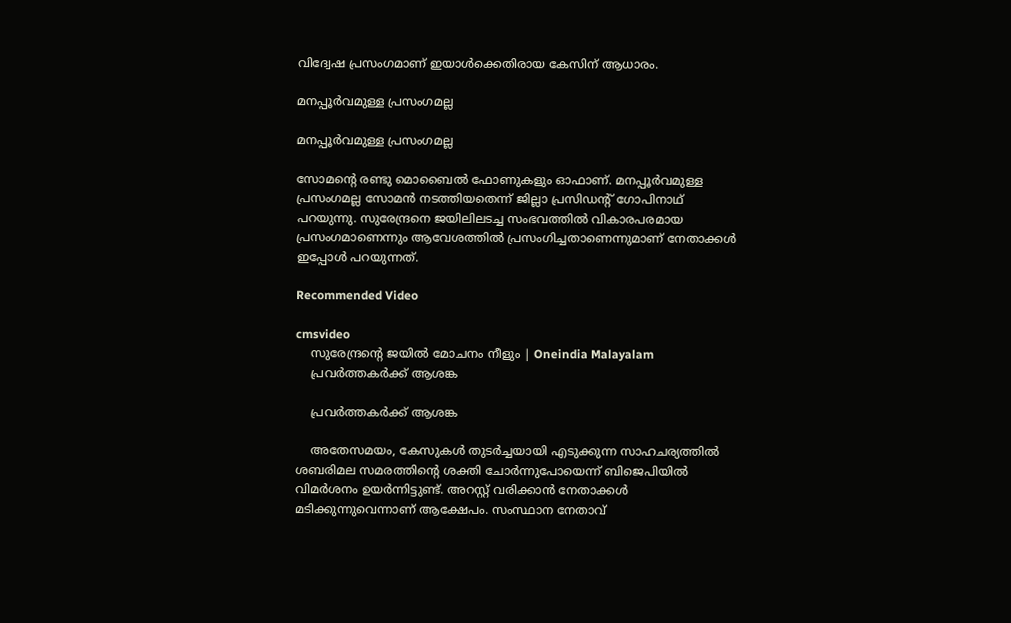വിദ്വേഷ പ്രസംഗമാണ് ഇയാള്‍ക്കെതിരായ കേസിന് ആധാരം.

മനപ്പൂര്‍വമുള്ള പ്രസംഗമല്ല

മനപ്പൂര്‍വമുള്ള പ്രസംഗമല്ല

സോമന്റെ രണ്ടു മൊബൈല്‍ ഫോണുകളും ഓഫാണ്. മനപ്പൂര്‍വമുള്ള പ്രസംഗമല്ല സോമന്‍ നടത്തിയതെന്ന് ജില്ലാ പ്രസിഡന്റ് ഗോപിനാഥ് പറയുന്നു. സുരേന്ദ്രനെ ജയിലിലടച്ച സംഭവത്തില്‍ വികാരപരമായ പ്രസംഗമാണെന്നും ആവേശത്തില്‍ പ്രസംഗിച്ചതാണെന്നുമാണ് നേതാക്കള്‍ ഇപ്പോള്‍ പറയുന്നത്.

Recommended Video

cmsvideo
    സുരേന്ദ്രന്റെ ജയില്‍ മോചനം നീളും | Oneindia Malayalam
    പ്രവര്‍ത്തകര്‍ക്ക് ആശങ്ക

    പ്രവര്‍ത്തകര്‍ക്ക് ആശങ്ക

    അതേസമയം, കേസുകള്‍ തുടര്‍ച്ചയായി എടുക്കുന്ന സാഹചര്യത്തില്‍ ശബരിമല സമരത്തിന്റെ ശക്തി ചോര്‍ന്നുപോയെന്ന് ബിജെപിയില്‍ വിമര്‍ശനം ഉയര്‍ന്നിട്ടുണ്ട്. അറസ്റ്റ് വരിക്കാന്‍ നേതാക്കള്‍ മടിക്കുന്നുവെന്നാണ് ആക്ഷേപം. സംസ്ഥാന നേതാവ്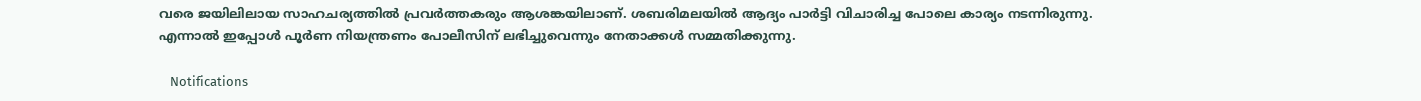വരെ ജയിലിലായ സാഹചര്യത്തില്‍ പ്രവര്‍ത്തകരും ആശങ്കയിലാണ്. ശബരിമലയില്‍ ആദ്യം പാര്‍ട്ടി വിചാരിച്ച പോലെ കാര്യം നടന്നിരുന്നു. എന്നാല്‍ ഇപ്പോള്‍ പൂര്‍ണ നിയന്ത്രണം പോലീസിന് ലഭിച്ചുവെന്നും നേതാക്കള്‍ സമ്മതിക്കുന്നു.

    Notifications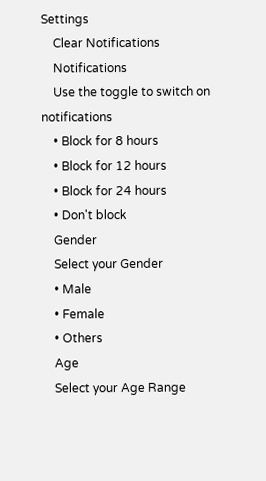Settings
    Clear Notifications
    Notifications
    Use the toggle to switch on notifications
    • Block for 8 hours
    • Block for 12 hours
    • Block for 24 hours
    • Don't block
    Gender
    Select your Gender
    • Male
    • Female
    • Others
    Age
    Select your Age Range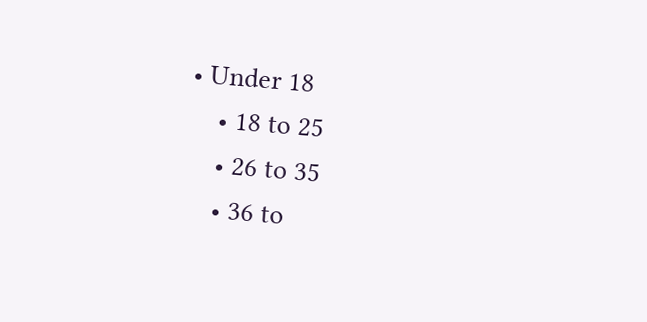• Under 18
    • 18 to 25
    • 26 to 35
    • 36 to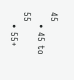45
    • 45 to 55
    • 55+